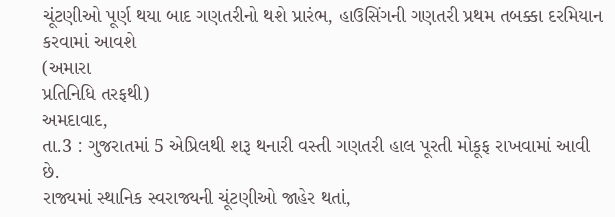ચૂંટણીઓ પૂર્ણ થયા બાદ ગણતરીનો થશે પ્રારંભ, હાઉસિંગની ગણતરી પ્રથમ તબક્કા દરમિયાન કરવામાં આવશે
(અમારા
પ્રતિનિધિ તરફથી)
અમદાવાદ,
તા.3 : ગુજરાતમાં 5 એપ્રિલથી શરૂ થનારી વસ્તી ગણતરી હાલ પૂરતી મોકૂફ રાખવામાં આવી છે.
રાજ્યમાં સ્થાનિક સ્વરાજ્યની ચૂંટણીઓ જાહેર થતાં,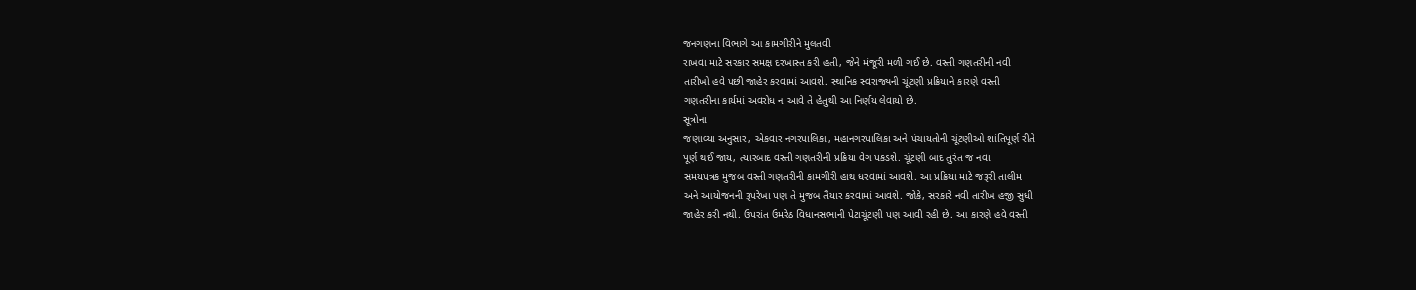જનગણના વિભાગે આ કામગીરીને મુલતવી
રાખવા માટે સરકાર સમક્ષ દરખાસ્ત કરી હતી, જેને મંજૂરી મળી ગઈ છે. વસ્તી ગણતરીની નવી
તારીખો હવે પછી જાહેર કરવામાં આવશે. સ્થાનિક સ્વરાજ્યની ચૂંટણી પ્રક્રિયાને કારણે વસ્તી
ગણતરીના કાર્યમાં અવરોધ ન આવે તે હેતુથી આ નિર્ણય લેવાયો છે.
સૂત્રોના
જણાવ્યા અનુસાર, એકવાર નગરપાલિકા, મહાનગરપાલિકા અને પંચાયતોની ચૂંટણીઓ શાંતિપૂર્ણ રીતે
પૂર્ણ થઈ જાય, ત્યારબાદ વસ્તી ગણતરીની પ્રક્રિયા વેગ પકડશે. ચૂંટણી બાદ તુરંત જ નવા
સમયપત્રક મુજબ વસ્તી ગણતરીની કામગીરી હાથ ધરવામાં આવશે. આ પ્રક્રિયા માટે જરૂરી તાલીમ
અને આયોજનની રૂપરેખા પણ તે મુજબ તૈયાર કરવામાં આવશે. જોકે, સરકારે નવી તારીખ હજી સુધી
જાહેર કરી નથી. ઉપરાંત ઉમરેઠ વિધાનસભાની પેટાચૂંટણી પણ આવી રહી છે. આ કારણે હવે વસ્તી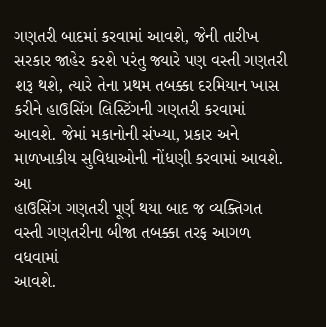ગણતરી બાદમાં કરવામાં આવશે, જેની તારીખ સરકાર જાહેર કરશે પરંતુ જ્યારે પણ વસ્તી ગણતરી
શરૂ થશે, ત્યારે તેના પ્રથમ તબક્કા દરમિયાન ખાસ કરીને હાઉસિંગ લિસ્ટિંગની ગણતરી કરવામાં
આવશે. જેમાં મકાનોની સંખ્યા, પ્રકાર અને માળખાકીય સુવિધાઓની નોંધણી કરવામાં આવશે. આ
હાઉસિંગ ગણતરી પૂર્ણ થયા બાદ જ વ્યક્તિગત વસ્તી ગણતરીના બીજા તબક્કા તરફ આગળ વધવામાં
આવશે.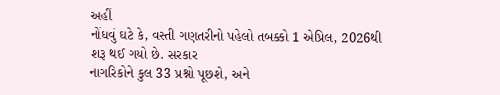અહીં
નોંધવું ઘટે કે, વસ્તી ગણતરીનો પહેલો તબક્કો 1 એપ્રિલ, 2026થી શરૂ થઈ ગયો છે. સરકાર
નાગરિકોને કુલ 33 પ્રશ્નો પૂછશે, અને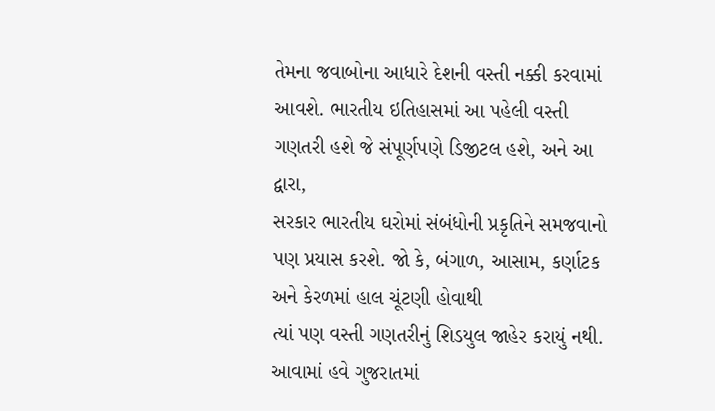તેમના જવાબોના આધારે દેશની વસ્તી નક્કી કરવામાં
આવશે. ભારતીય ઇતિહાસમાં આ પહેલી વસ્તી ગણતરી હશે જે સંપૂર્ણપણે ડિજીટલ હશે, અને આ દ્વારા,
સરકાર ભારતીય ઘરોમાં સંબંધોની પ્રકૃતિને સમજવાનો પણ પ્રયાસ કરશે. જો કે, બંગાળ, આસામ, કર્ણાટક અને કેરળમાં હાલ ચૂંટણી હોવાથી
ત્યાં પણ વસ્તી ગણતરીનું શિડયુલ જાહેર કરાયું નથી. આવામાં હવે ગુજરાતમાં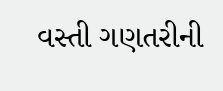વસ્તી ગણતરીની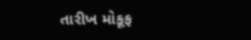તારીખ મોકૂફ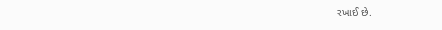રખાઈ છે.